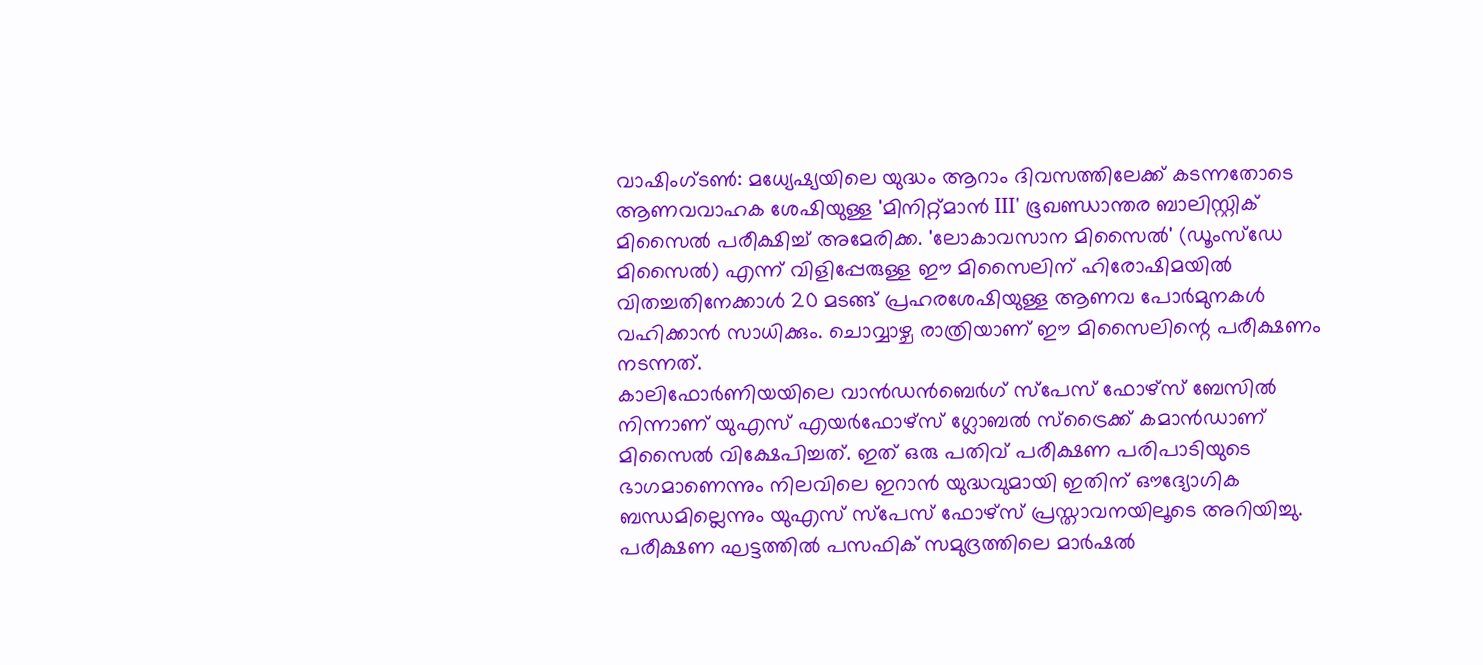വാഷിംഗ്ടൺ: മധ്യേഷ്യയിലെ യുദ്ധം ആറാം ദിവസത്തിലേക്ക് കടന്നതോടെ ആണവവാഹക ശേഷിയുള്ള 'മിനിറ്റ്മാൻ III' ഭൂഖണ്ഡാന്തര ബാലിസ്റ്റിക് മിസൈൽ പരീക്ഷിച്ച് അമേരിക്ക. 'ലോകാവസാന മിസൈൽ' (ഡൂംസ്ഡേ മിസൈൽ) എന്ന് വിളിപ്പേരുള്ള ഈ മിസൈലിന് ഹിരോഷിമയിൽ വിതച്ചതിനേക്കാൾ 20 മടങ്ങ് പ്രഹരശേഷിയുള്ള ആണവ പോർമുനകൾ വഹിക്കാൻ സാധിക്കും. ചൊവ്വാഴ്ച രാത്രിയാണ് ഈ മിസൈലിന്റെ പരീക്ഷണം നടന്നത്.
കാലിഫോർണിയയിലെ വാൻഡൻബെർഗ് സ്പേസ് ഫോഴ്സ് ബേസിൽ നിന്നാണ് യുഎസ് എയർഫോഴ്സ് ഗ്ലോബൽ സ്ട്രൈക്ക് കമാൻഡാണ് മിസൈൽ വിക്ഷേപിച്ചത്. ഇത് ഒരു പതിവ് പരീക്ഷണ പരിപാടിയുടെ ഭാഗമാണെന്നും നിലവിലെ ഇറാൻ യുദ്ധവുമായി ഇതിന് ഔദ്യോഗിക ബന്ധമില്ലെന്നും യുഎസ് സ്പേസ് ഫോഴ്സ് പ്രസ്താവനയിലൂടെ അറിയിച്ചു. പരീക്ഷണ ഘട്ടത്തിൽ പസഫിക് സമുദ്രത്തിലെ മാർഷൽ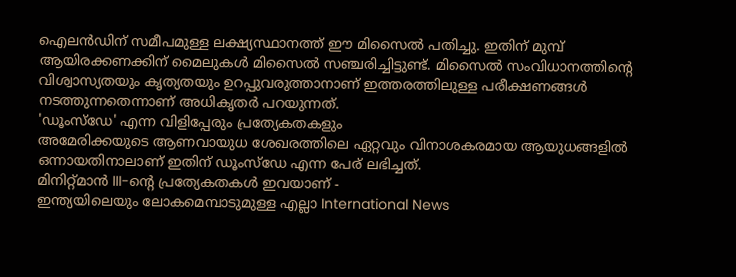ഐലൻഡിന് സമീപമുള്ള ലക്ഷ്യസ്ഥാനത്ത് ഈ മിസൈൽ പതിച്ചു. ഇതിന് മുമ്പ് ആയിരക്കണക്കിന് മൈലുകൾ മിസൈൽ സഞ്ചരിച്ചിട്ടുണ്ട്. മിസൈൽ സംവിധാനത്തിന്റെ വിശ്വാസ്യതയും കൃത്യതയും ഉറപ്പുവരുത്താനാണ് ഇത്തരത്തിലുള്ള പരീക്ഷണങ്ങൾ നടത്തുന്നതെന്നാണ് അധികൃതർ പറയുന്നത്.
'ഡൂംസ്ഡേ' എന്ന വിളിപ്പേരും പ്രത്യേകതകളും
അമേരിക്കയുടെ ആണവായുധ ശേഖരത്തിലെ ഏറ്റവും വിനാശകരമായ ആയുധങ്ങളിൽ ഒന്നായതിനാലാണ് ഇതിന് ഡൂംസ്ഡേ എന്ന പേര് ലഭിച്ചത്.
മിനിറ്റ്മാൻ III-ന്റെ പ്രത്യേകതകൾ ഇവയാണ് -
ഇന്ത്യയിലെയും ലോകമെമ്പാടുമുള്ള എല്ലാ International News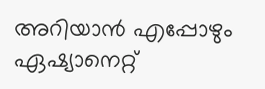അറിയാൻ എപ്പോഴും ഏഷ്യാനെറ്റ്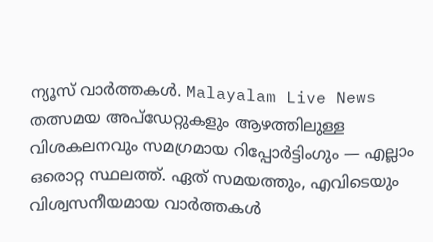ന്യൂസ് വാർത്തകൾ. Malayalam Live News തത്സമയ അപ്ഡേറ്റുകളും ആഴത്തിലുള്ള വിശകലനവും സമഗ്രമായ റിപ്പോർട്ടിംഗും — എല്ലാം ഒരൊറ്റ സ്ഥലത്ത്. ഏത് സമയത്തും, എവിടെയും വിശ്വസനീയമായ വാർത്തകൾ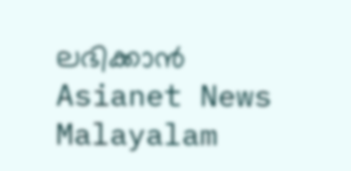ലഭിക്കാൻ Asianet News Malayalam